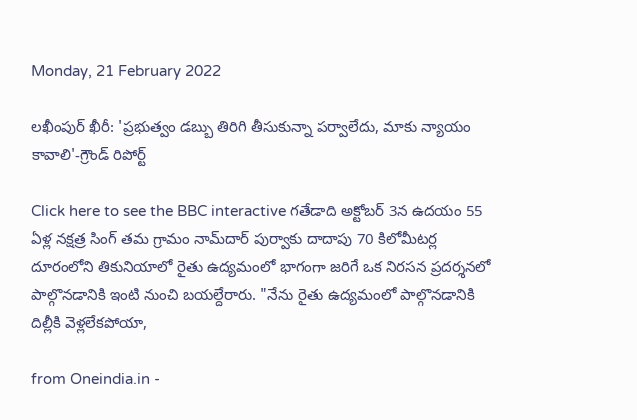Monday, 21 February 2022

లఖీంపుర్ ఖీరీ: 'ప్రభుత్వం డబ్బు తిరిగి తీసుకున్నా పర్వాలేదు, మాకు న్యాయం కావాలి'-గ్రౌండ్ రిపోర్ట్

Click here to see the BBC interactive గతేడాది అక్టోబర్ 3న ఉదయం 55 ఏళ్ల నక్షత్ర సింగ్ తమ గ్రామం నామ్‌దార్ పుర్వాకు దాదాపు 70 కిలోమీటర్ల దూరంలోని తికునియాలో రైతు ఉద్యమంలో భాగంగా జరిగే ఒక నిరసన ప్రదర్శనలో పాల్గొనడానికి ఇంటి నుంచి బయల్దేరారు. "నేను రైతు ఉద్యమంలో పాల్గొనడానికి దిల్లీకి వెళ్లలేకపోయా,

from Oneindia.in -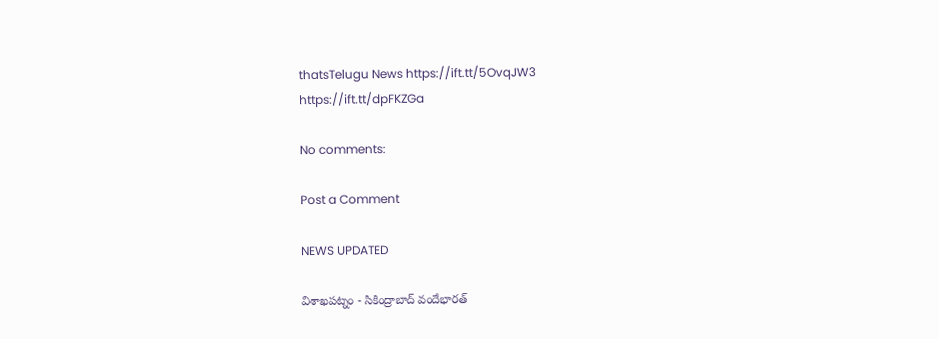thatsTelugu News https://ift.tt/5OvqJW3
https://ift.tt/dpFKZGa

No comments:

Post a Comment

NEWS UPDATED

విశాఖపట్నం - సికింద్రాబాద్ వందేభారత్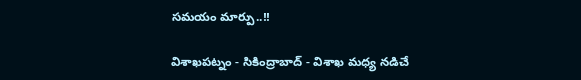సమయం మార్పు..!!

విశాఖపట్నం - సికింద్రాబాద్ - విశాఖ మధ్య నడిచే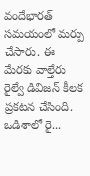వందేభారత్ సమయంలో మర్పు చేసారు. ఈ మేరకు వాల్తేరు రైల్వే డివిజన్ కీలక ప్రకటన చేసింది. ఒడిశాలో రై...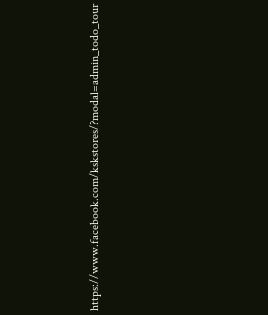https://www.facebook.com/kskstores/?modal=admin_todo_tour